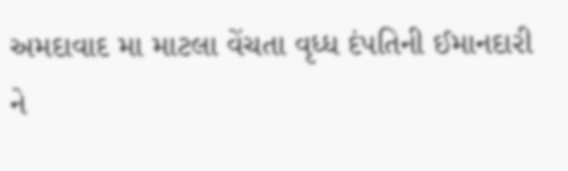અમદાવાદ મા માટલા વેંચતા વૃધ્ધ દંપતિની ઈમાનદારી ને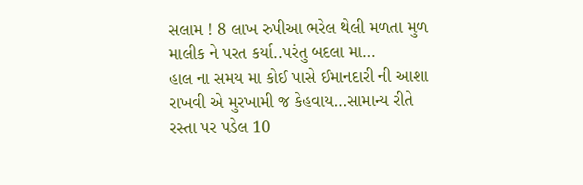સલામ ! 8 લાખ રુપીઆ ભરેલ થેલી મળતા મુળ માલીક ને પરત કર્યા..પરંતુ બદલા મા…
હાલ ના સમય મા કોઈ પાસે ઈમાનદારી ની આશા રાખવી એ મુરખામી જ કેહવાય…સામાન્ય રીતે રસ્તા પર પડેલ 10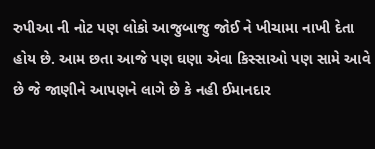રુપીઆ ની નોટ પણ લોકો આજુબાજુ જોઈ ને ખીચામા નાખી દેતા હોય છે. આમ છતા આજે પણ ઘણા એવા કિસ્સાઓ પણ સામે આવે છે જે જાણીને આપણને લાગે છે કે નહી ઈમાનદાર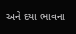અને દયા ભાવના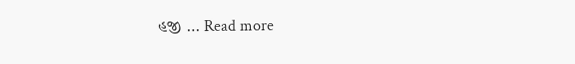હજી … Read more